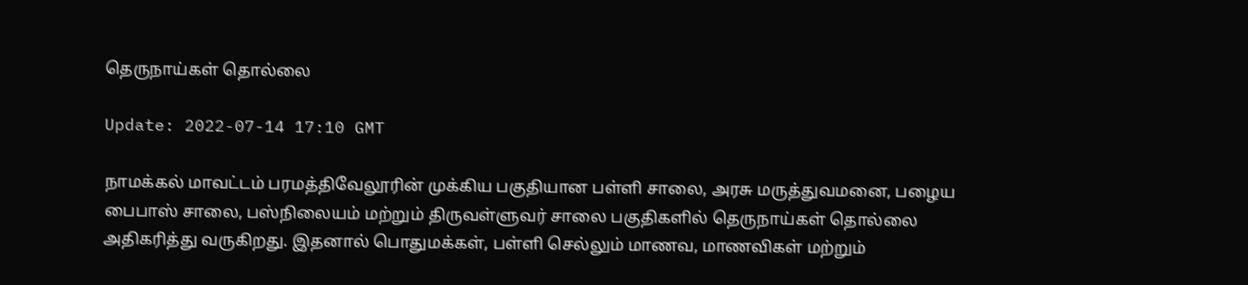தெருநாய்கள் தொல்லை

Update: 2022-07-14 17:10 GMT

நாமக்கல் மாவட்டம் பரமத்திவேலூரின் முக்கிய பகுதியான பள்ளி சாலை, அரசு மருத்துவமனை, பழைய பைபாஸ் சாலை, பஸ்நிலையம் மற்றும் திருவள்ளுவர் சாலை பகுதிகளில் தெருநாய்கள் தொல்லை அதிகரித்து வருகிறது. இதனால் பொதுமக்கள், பள்ளி செல்லும் மாணவ, மாணவிகள் மற்றும்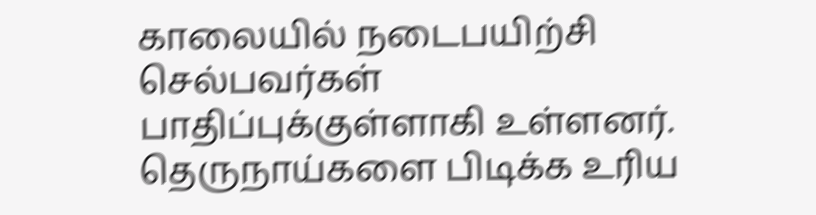காலையில் நடைபயிற்சி செல்பவர்கள் பாதிப்புக்குள்ளாகி உள்ளனர். தெருநாய்களை பிடிக்க உரிய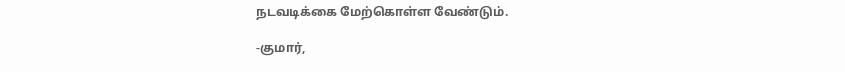நடவடிக்கை மேற்கொள்ள வேண்டும்.

-குமார்,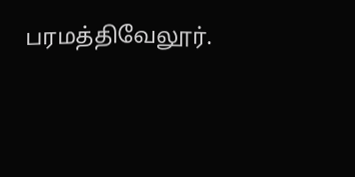பரமத்திவேலூர்.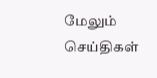மேலும் செய்திகள்